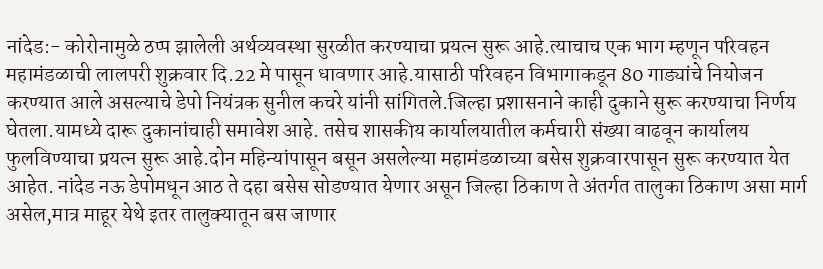नांदेड:- कोरोनामुळे ठप्प झालेली अर्थव्यवस्था सुरळीत करण्याचा प्रयत्न सुरू आहे.त्याचाच एक भाग म्हणून परिवहन महामंडळाची लालपरी शुक्रवार दि.22 मे पासून धावणार आहे.यासाठी परिवहन विभागाकडून 80 गाड्यांचे नियोजन करण्यात आले असल्याचे डेपो नियंत्रक सुनील कचरे यांनी सांगितले.जिल्हा प्रशासनाने काही दुकाने सुरू करण्याचा निर्णय घेतला.यामध्ये दारू दुकानांचाही समावेश आहे. तसेच शासकीय कार्यालयातील कर्मचारी संख्या वाढवून कार्यालय फुलविण्याचा प्रयत्न सुरू आहे.दोन महिन्यांपासून बसून असलेल्या महामंडळाच्या बसेस शुक्रवारपासून सुरू करण्यात येत आहेत. नांदेड नऊ डेपोमधून आठ ते दहा बसेस सोडण्यात येणार असून जिल्हा ठिकाण ते अंतर्गत तालुका ठिकाण असा मार्ग असेल,मात्र माहूर येथे इतर तालुक्यातून बस जाणार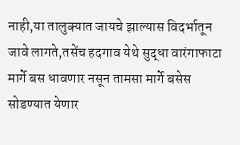नाही,या तालुक्यात जायचे झाल्यास विदर्भातून जावे लागते,तसेंच हदगाव येथे सुद्धा वारंगाफाटा मार्गे बस धावणार नसून तामसा मार्गे बसेस सोडण्यात येणार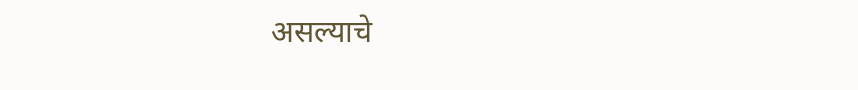असल्याचे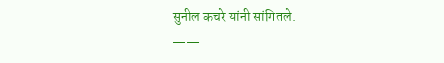सुनील कचरे यांनी सांगितले.
——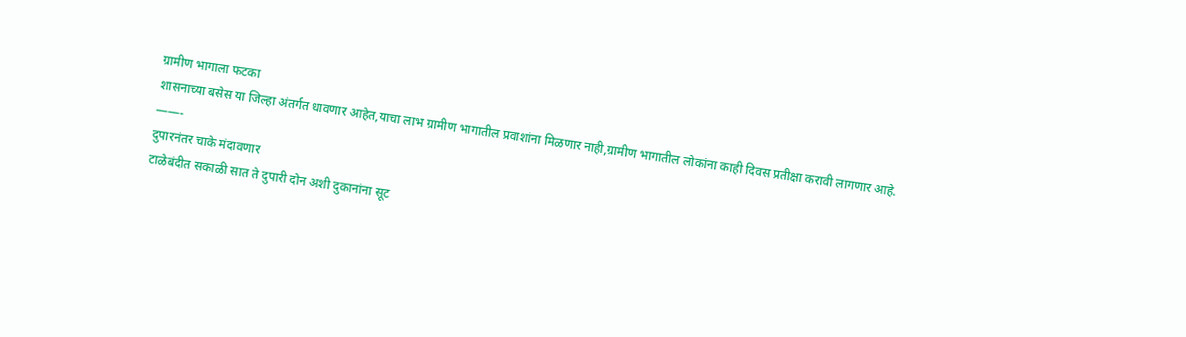ग्रामीण भागाला फटका
शासनाच्या बसेस या जिल्हा अंतर्गत धावणार आहेत,याचा लाभ ग्रामीण भागातील प्रवाशांना मिळणार नाही,ग्रामीण भागातील लोकांना काही दिवस प्रतीक्षा करावी लागणार आहे.
——-
दुपारनंतर चाके मंदावणार
टाळेबंदीत सकाळी सात ते दुपारी दोन अशी दुकानांना सूट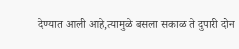देण्यात आली आहे,त्यामुळे बसला सकाळ ते दुपारी दोन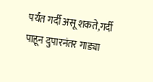पर्यंत गर्दी असू शकते,गर्दी पाहून दुपारनंतर गाड्या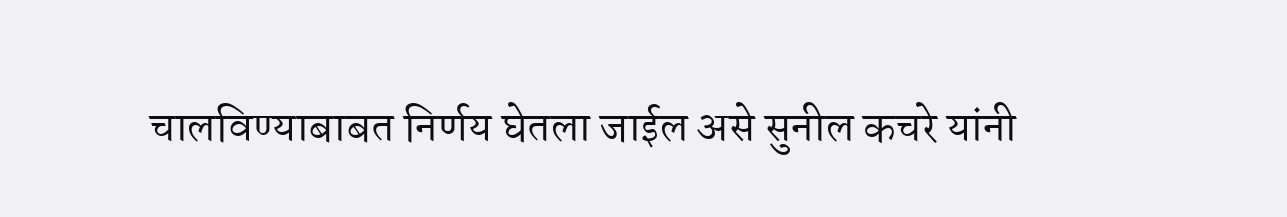चालविण्याबाबत निर्णय घेतला जाईल असे सुनील कचरे यांनी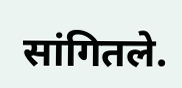सांगितले.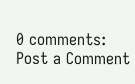0 comments:
Post a Comment